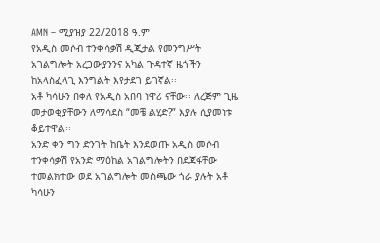AMN – ሚያዝያ 22/2018 ዓ.ም
የአዲስ መሶብ ተንቀሳቃሽ ዲጂታል የመንግሥት አገልግሎት አረጋውያንንና አካል ጉዳተኛ ዜጎችን ከአላስፈላጊ እንግልት እየታደገ ይገኛል፡፡
አቶ ካሳሁን በቀለ የአዲስ አበባ ነዋሪ ናቸው፡፡ ለረጅም ጊዜ መታወቂያቸውን ለማሳደስ “መቼ ልሂድ?” እያሉ ሲያመነቱ ቆይተዋል፡፡
አንድ ቀን ግን ድንገት ከቤት እንደወጡ አዲስ መሶብ ተንቀሳቃሽ የአንድ ማዕከል አገልግሎትን በደጃፋቸው ተመልክተው ወደ አገልግሎት መስጫው ጎራ ያሉት አቶ ካሳሁን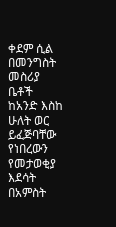ቀደም ሲል በመንግስት መስሪያ ቤቶች ከአንድ እስከ ሁለት ወር ይፈጅባቸው የነበረውን የመታወቂያ እደሳት በአምስት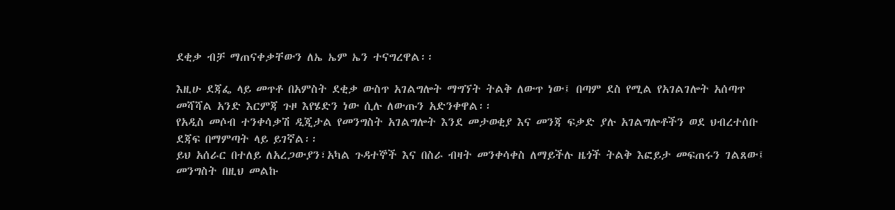ደቂቃ ብቻ ማጠናቀቃቸውን ለኤ ኤም ኤን ተናግረዋል፡፡

እዚሁ ደጃፌ ላይ መጥቶ በአምስት ደቂቃ ውስጥ አገልግሎት ማግኘት ትልቅ ለውጥ ነው፤ በጣም ደስ የሚል የአገልገሎት አሰጣጥ መሻሻል አንድ እርምጃ ጉዞ እየሄድን ነው ሲሉ ለውጡን አድንቀዋል፡፡
የአዲስ መሶብ ተንቀሳቃሽ ዲጂታል የመንግስት አገልግሎት እንደ መታወቂያ እና መንጃ ፍቃድ ያሉ አገልግሎቶችን ወደ ህብረተሰቡ ደጃፍ በማምጣት ላይ ይገኛል፡፡
ይህ አሰራር በተለይ ለአረጋውያን፣አካል ጉዳተኞች እና በስራ ብዛት መንቀሳቀስ ለማይችሉ ዜጎች ትልቅ እፎይታ መፍጠሩን ገልጸው፤ መንግስት በዚህ መልኩ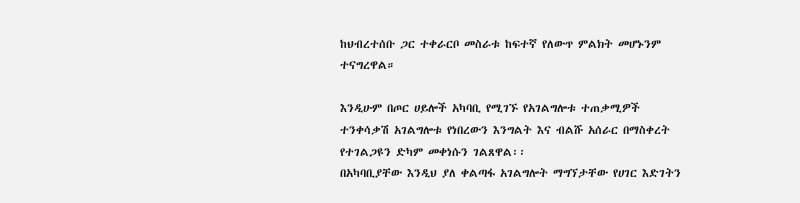ከህብረተሰቡ ጋር ተቀራርቦ መስራቱ ከፍተኛ የለውጥ ምልክት መሆኑንም ተናግረዋል።

እንዲሁም በጦር ሀይሎች አካባቢ የሚገኙ የአገልግሎቱ ተጠቃሚዎች ተንቀሳቃሽ አገልግሎቱ የነበረውን እንግልት እና ብልሹ አሰራር በማስቀረት የተገልጋዩን ድካም መቀነሱን ገልጸዋል፡፡
በአካባቢያቸው እንዲህ ያለ ቀልጣፋ አገልግሎት ማግኘታቸው የሀገር እድገትን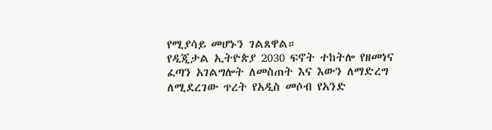የሚያሳይ መሆኑን ገልጸዋል።
የዲጂታል ኢትዮጵያ 2030 ፍኖት ተከትሎ የዘመነና ፈጣን አገልግሎት ለመስጠት እና እውን ለማድረግ ለሚደረገው ጥረት የአዲስ መሶብ የአንድ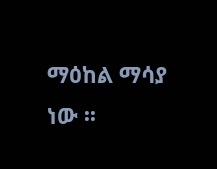ማዕከል ማሳያ ነው ፡፡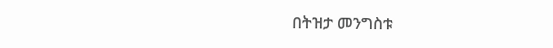በትዝታ መንግስቱ